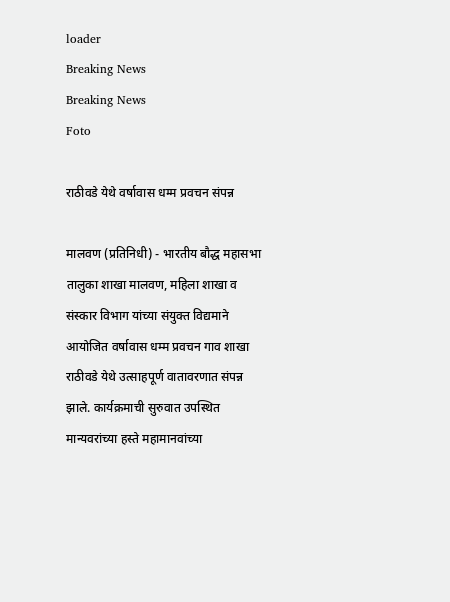loader
Breaking News
Breaking News
Foto

राठीवडे येथे वर्षावास धम्म प्रवचन संपन्न

मालवण (प्रतिनिधी) - भारतीय बौद्ध महासभा तालुका शाखा मालवण, महिला शाखा व संस्कार विभाग यांच्या संयुक्त विद्यमाने आयोजित वर्षावास धम्म प्रवचन गाव शाखा राठीवडे येथे उत्साहपूर्ण वातावरणात संपन्न झाले. कार्यक्रमाची सुरुवात उपस्थित मान्यवरांच्या हस्ते महामानवांच्या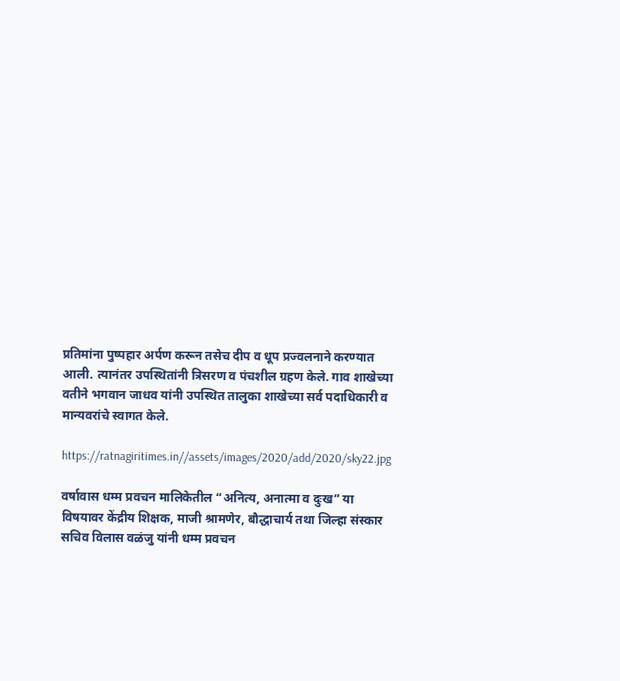प्रतिमांना पुष्पहार अर्पण करून तसेच दीप व धूप प्रज्वलनाने करण्यात आली. त्यानंतर उपस्थितांनी त्रिसरण व पंचशील ग्रहण केले. गाव शाखेच्या वतीने भगवान जाधव यांनी उपस्थित तालुका शाखेच्या सर्व पदाधिकारी व मान्यवरांचे स्वागत केले.

https://ratnagiritimes.in//assets/images/2020/add/2020/sky22.jpg

वर्षावास धम्म प्रवचन मालिकेतील “अनित्य, अनात्मा व दुःख” या विषयावर केंद्रीय शिक्षक, माजी श्रामणेर, बौद्धाचार्य तथा जिल्हा संस्कार सचिव विलास वळंजु यांनी धम्म प्रवचन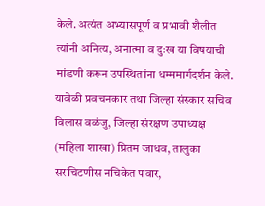केले. अत्यंत अभ्यासपूर्ण व प्रभावी शैलीत त्यांनी अनित्य, अनात्मा व दुःख या विषयाची मांडणी करून उपस्थितांना धम्ममार्गदर्शन केले. यावेळी प्रवचनकार तथा जिल्हा संस्कार सचिव विलास वळंजु, जिल्हा संरक्षण उपाध्यक्ष (महिला शाखा) प्रितम जाधव, तालुका सरचिटणीस नचिकेत पवार,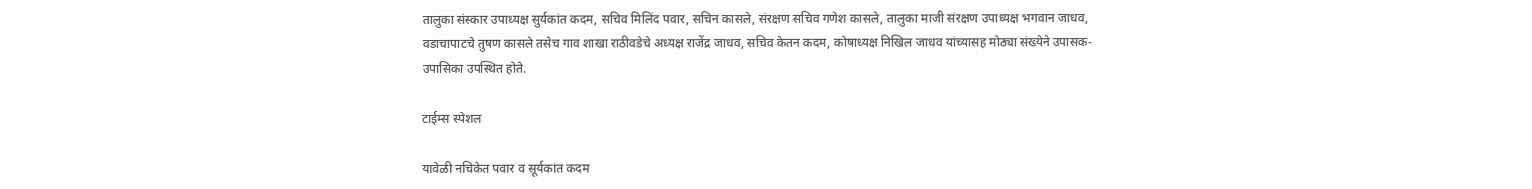तालुका संस्कार उपाध्यक्ष सुर्यकांत कदम, सचिव मिलिंद पवार, सचिन कासले, संरक्षण सचिव गणेश कासले, तालुका माजी संरक्षण उपाध्यक्ष भगवान जाधव, वडाचापाटचे तुषण कासले तसेच गाव शाखा राठीवडेचे अध्यक्ष राजेंद्र जाधव, सचिव केतन कदम, कोषाध्यक्ष निखिल जाधव यांच्यासह मोठ्या संख्येने उपासक-उपासिका उपस्थित होते.

टाईम्स स्पेशल

यावेळी नचिकेत पवार व सूर्यकांत कदम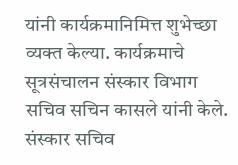यांनी कार्यक्रमानिमित्त शुभेच्छा व्यक्त केल्या. कार्यक्रमाचे सूत्रसंचालन संस्कार विभाग सचिव सचिन कासले यांनी केले. संस्कार सचिव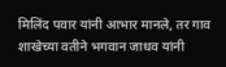मिलिंद पवार यांनी आभार मानले, तर गाव शाखेच्या वतीने भगवान जाधव यांनी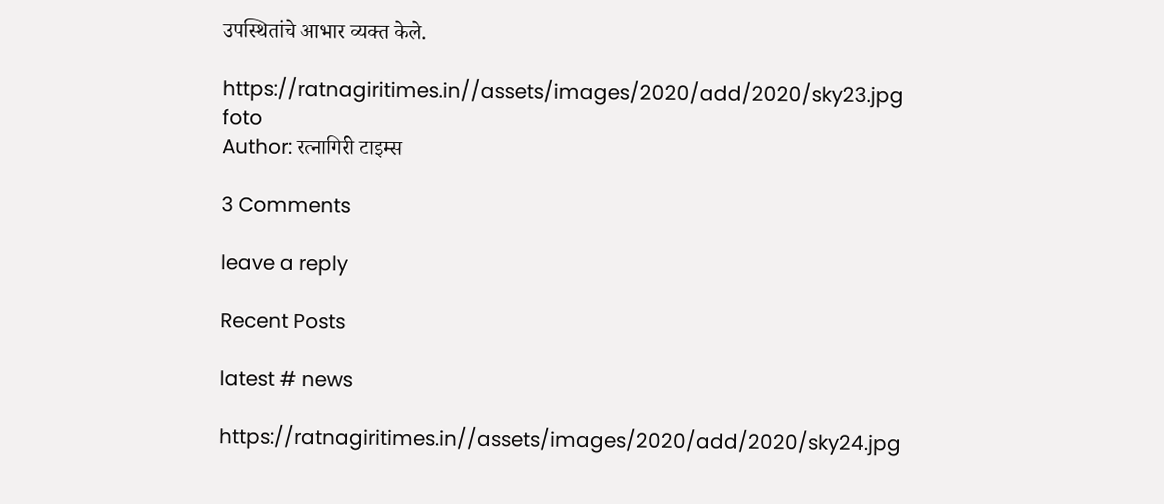उपस्थितांचे आभार व्यक्त केले.

https://ratnagiritimes.in//assets/images/2020/add/2020/sky23.jpg
foto
Author: रत्नागिरी टाइम्स

3 Comments

leave a reply

Recent Posts

latest # news

https://ratnagiritimes.in//assets/images/2020/add/2020/sky24.jpg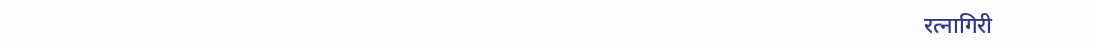रत्नागिरी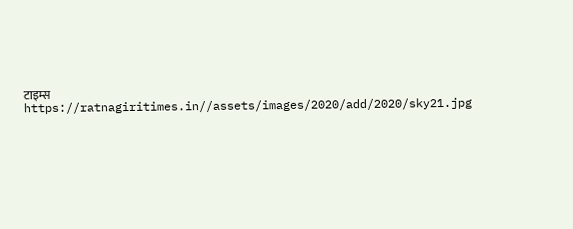टाइम्स
https://ratnagiritimes.in//assets/images/2020/add/2020/sky21.jpg